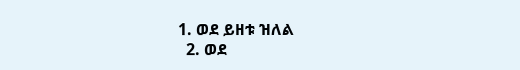1. ወደ ይዘቱ ዝለል
  2. ወደ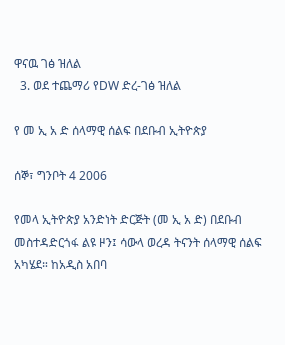ዋናዉ ገፅ ዝለል
  3. ወደ ተጨማሪ የDW ድረ-ገፅ ዝለል

የ መ ኢ አ ድ ሰላማዊ ሰልፍ በደቡብ ኢትዮጵያ

ሰኞ፣ ግንቦት 4 2006

የመላ ኢትዮጵያ አንድነት ድርጅት (መ ኢ አ ድ) በደቡብ መስተዳድርጎፋ ልዩ ዞን፤ ሳውላ ወረዳ ትናንት ሰላማዊ ሰልፍ አካሄደ። ከአዲስ አበባ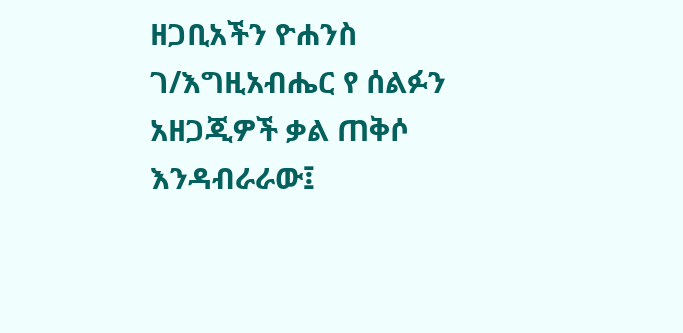ዘጋቢአችን ዮሐንስ ገ/እግዚአብሔር የ ሰልፉን አዘጋጂዎች ቃል ጠቅሶ እንዳብራራው፤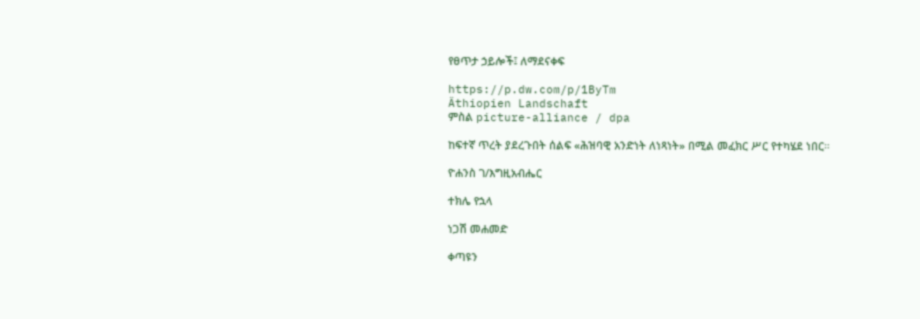የፀጥታ ኃይሎች፤ ለማደናቀፍ

https://p.dw.com/p/1ByTm
Äthiopien Landschaft
ምስል picture-alliance / dpa

ከፍተኛ ጥረት ያደረጉበት ሰልፍ «ሕዝባዊ አንድነት ለነጻነት» በሚል መፈክር ሥር የተካሄደ ነበር።

ዮሐንስ ገ/እግዚአብሔር

ተክሌ የኋላ

ነጋሽ መሐመድ

ቀጣዩን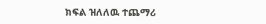ክፍል ዝለለዉ ተጨማሪ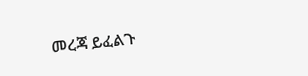መረጃ ይፈልጉ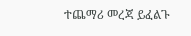ተጨማሪ መረጃ ይፈልጉ